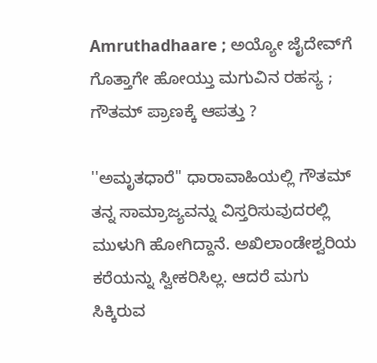Amruthadhaare ; ಅಯ್ಯೋ ಜೈದೇವ್‌ಗೆ ಗೊತ್ತಾಗೇ ಹೋಯ್ತು ಮಗುವಿನ ರಹಸ್ಯ ; ಗೌತಮ್ ಪ್ರಾಣಕ್ಕೆ ಆಪತ್ತು ?

''ಅಮೃತಧಾರೆ'' ಧಾರಾವಾಹಿಯಲ್ಲಿ ಗೌತಮ್ ತನ್ನ ಸಾಮ್ರಾಜ್ಯವನ್ನು ವಿಸ್ತರಿಸುವುದರಲ್ಲಿ ಮುಳುಗಿ ಹೋಗಿದ್ದಾನೆ. ಅಖಿಲಾಂಡೇಶ್ವರಿಯ ಕರೆಯನ್ನು ಸ್ವೀಕರಿಸಿಲ್ಲ. ಆದರೆ ಮಗು ಸಿಕ್ಕಿರುವ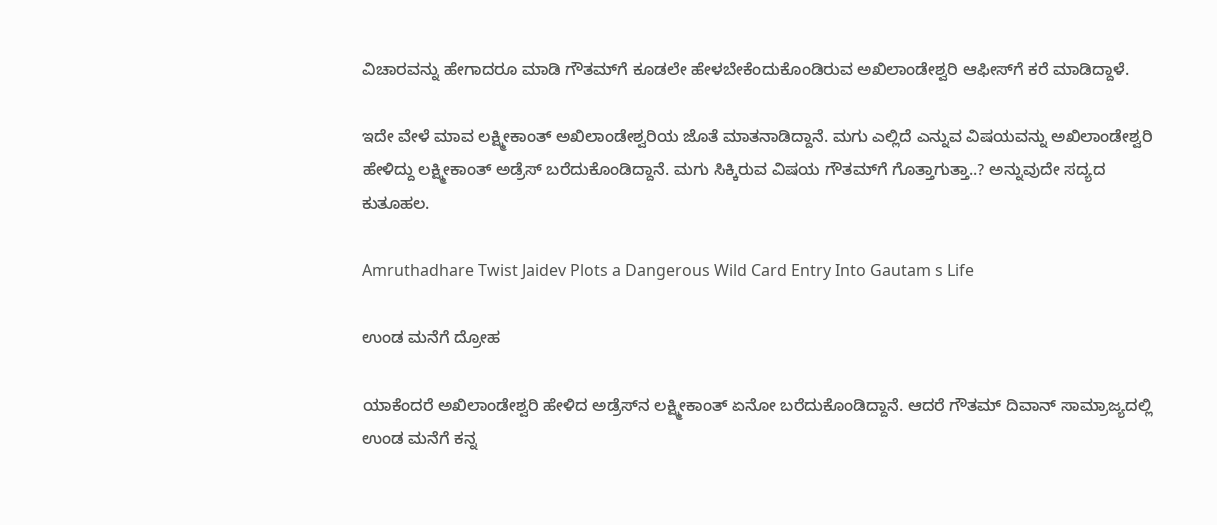ವಿಚಾರವನ್ನು ಹೇಗಾದರೂ ಮಾಡಿ ಗೌತಮ್‌ಗೆ ಕೂಡಲೇ ಹೇಳಬೇಕೆಂದುಕೊಂಡಿರುವ ಅಖಿಲಾಂಡೇಶ್ವರಿ ಆಫೀಸ್‌ಗೆ ಕರೆ ಮಾಡಿದ್ದಾಳೆ.

ಇದೇ ವೇಳೆ ಮಾವ ಲಕ್ಷ್ಮೀಕಾಂತ್ ಅಖಿಲಾಂಡೇಶ್ವರಿಯ ಜೊತೆ ಮಾತನಾಡಿದ್ದಾನೆ. ಮಗು ಎಲ್ಲಿದೆ ಎನ್ನುವ ವಿಷಯವನ್ನು ಅಖಿಲಾಂಡೇಶ್ವರಿ ಹೇಳಿದ್ದು ಲಕ್ಷ್ಮೀಕಾಂತ್ ಅಡ್ರೆಸ್ ಬರೆದುಕೊಂಡಿದ್ದಾನೆ. ಮಗು ಸಿಕ್ಕಿರುವ ವಿಷಯ ಗೌತಮ್‌ಗೆ ಗೊತ್ತಾಗುತ್ತಾ..? ಅನ್ನುವುದೇ ಸದ್ಯದ ಕುತೂಹಲ.

Amruthadhare Twist Jaidev Plots a Dangerous Wild Card Entry Into Gautam s Life

ಉಂಡ ಮನೆಗೆ ದ್ರೋಹ

ಯಾಕೆಂದರೆ ಅಖಿಲಾಂಡೇಶ್ವರಿ ಹೇಳಿದ ಅಡ್ರೆಸ್‌ನ ಲಕ್ಷ್ಮೀಕಾಂತ್ ಏನೋ ಬರೆದುಕೊಂಡಿದ್ದಾನೆ. ಆದರೆ ಗೌತಮ್ ದಿವಾನ್ ಸಾಮ್ರಾಜ್ಯದಲ್ಲಿ ಉಂಡ ಮನೆಗೆ ಕನ್ನ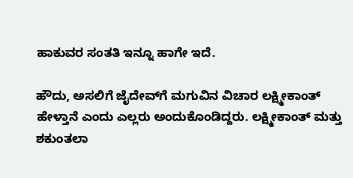ಹಾಕುವರ ಸಂತತಿ ಇನ್ನೂ ಹಾಗೇ ಇದೆ.

ಹೌದು, ಅಸಲಿಗೆ ಜೈದೇವ್‌ಗೆ ಮಗುವಿನ ವಿಚಾರ ಲಕ್ಷ್ಮೀಕಾಂತ್ ಹೇಳ್ತಾನೆ ಎಂದು ಎಲ್ಲರು ಅಂದುಕೊಂಡಿದ್ದರು. ಲಕ್ಷ್ಮೀಕಾಂತ್ ಮತ್ತು ಶಕುಂತಲಾ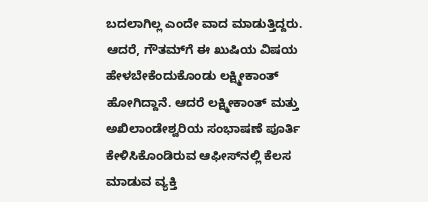ಬದಲಾಗಿಲ್ಲ ಎಂದೇ ವಾದ ಮಾಡುತ್ತಿದ್ದರು. ಆದರೆ, ಗೌತಮ್‌ಗೆ ಈ ಖುಷಿಯ ವಿಷಯ ಹೇಳಬೇಕೆಂದುಕೊಂಡು ಲಕ್ಷ್ಮೀಕಾಂತ್ ಹೋಗಿದ್ದಾನೆ. ಆದರೆ ಲಕ್ಷ್ಮೀಕಾಂತ್ ಮತ್ತು ಅಖಿಲಾಂಡೇಶ್ವರಿಯ ಸಂಭಾಷಣೆ ಪೂರ್ತಿ ಕೇಳಿಸಿಕೊಂಡಿರುವ ಆಫೀಸ್‌ನಲ್ಲಿ ಕೆಲಸ ಮಾಡುವ ವ್ಯಕ್ತಿ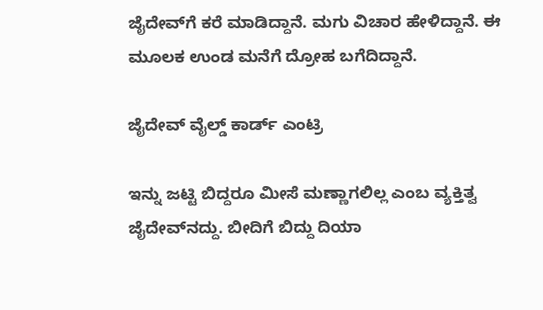ಜೈದೇವ್‌ಗೆ ಕರೆ ಮಾಡಿದ್ದಾನೆ. ಮಗು ವಿಚಾರ ಹೇಳಿದ್ದಾನೆ. ಈ ಮೂಲಕ ಉಂಡ ಮನೆಗೆ ದ್ರೋಹ ಬಗೆದಿದ್ದಾನೆ.

ಜೈದೇವ್ ವೈಲ್ಡ್ ಕಾರ್ಡ್ ಎಂಟ್ರಿ

ಇನ್ನು ಜಟ್ಟಿ ಬಿದ್ದರೂ ಮೀಸೆ ಮಣ್ಣಾಗಲಿಲ್ಲ ಎಂಬ ವ್ಯಕ್ತಿತ್ವ ಜೈದೇವ್‌ನದ್ದು. ಬೀದಿಗೆ ಬಿದ್ದು ದಿಯಾ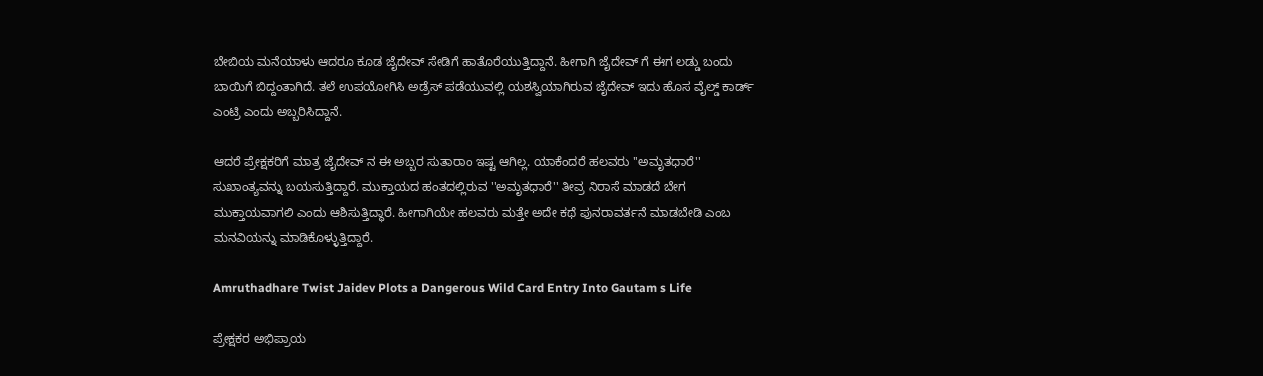ಬೇಬಿಯ ಮನೆಯಾಳು ಆದರೂ ಕೂಡ ಜೈದೇವ್ ಸೇಡಿಗೆ ಹಾತೊರೆಯುತ್ತಿದ್ದಾನೆ. ಹೀಗಾಗಿ ಜೈದೇವ್ ಗೆ ಈಗ ಲಡ್ಡು ಬಂದು ಬಾಯಿಗೆ ಬಿದ್ದಂತಾಗಿದೆ. ತಲೆ ಉಪಯೋಗಿಸಿ ಅಡ್ರೆಸ್ ಪಡೆಯುವಲ್ಲಿ ಯಶಸ್ವಿಯಾಗಿರುವ ಜೈದೇವ್ ಇದು ಹೊಸ ವೈಲ್ಡ್ ಕಾರ್ಡ್ ಎಂಟ್ರಿ ಎಂದು ಅಬ್ಬರಿಸಿದ್ದಾನೆ.

ಆದರೆ ಪ್ರೇಕ್ಷಕರಿಗೆ ಮಾತ್ರ ಜೈದೇವ್ ನ ಈ ಅಬ್ಬರ ಸುತಾರಾಂ ಇಷ್ಟ ಆಗಿಲ್ಲ. ಯಾಕೆಂದರೆ ಹಲವರು ''ಅಮೃತಧಾರೆ'' ಸುಖಾಂತ್ಯವನ್ನು ಬಯಸುತ್ತಿದ್ದಾರೆ. ಮುಕ್ತಾಯದ ಹಂತದಲ್ಲಿರುವ ''ಅಮೃತಧಾರೆ'' ತೀವ್ರ ನಿರಾಸೆ ಮಾಡದೆ ಬೇಗ ಮುಕ್ತಾಯವಾಗಲಿ ಎಂದು ಆಶಿಸುತ್ತಿದ್ಧಾರೆ. ಹೀಗಾಗಿಯೇ ಹಲವರು ಮತ್ತೇ ಅದೇ ಕಥೆ ಪುನರಾವರ್ತನೆ ಮಾಡಬೇಡಿ ಎಂಬ ಮನವಿಯನ್ನು ಮಾಡಿಕೊಳ್ಳುತ್ತಿದ್ದಾರೆ.

Amruthadhare Twist Jaidev Plots a Dangerous Wild Card Entry Into Gautam s Life

ಪ್ರೇಕ್ಷಕರ ಅಭಿಪ್ರಾಯ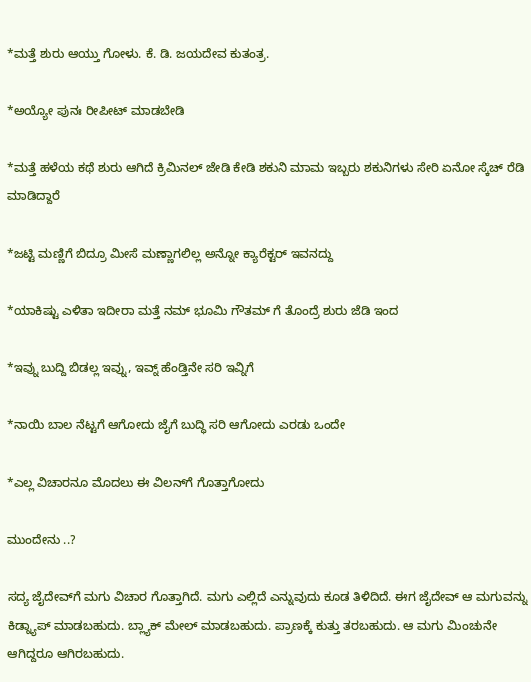*ಮತ್ತೆ ಶುರು ಆಯ್ತು ಗೋಳು. ಕೆ. ಡಿ. ಜಯದೇವ ಕುತಂತ್ರ.

*ಅಯ್ಯೋ ಪುನಃ ರೀಪೀಟ್ ಮಾಡಬೇಡಿ

*ಮತ್ತೆ ಹಳೆಯ ಕಥೆ ಶುರು ಆಗಿದೆ ಕ್ರಿಮಿನಲ್ ಜೇಡಿ ಕೇಡಿ ಶಕುನಿ ಮಾಮ ಇಬ್ಬರು ಶಕುನಿಗಳು ಸೇರಿ ಏನೋ ಸ್ಕೆಚ್ ರೆಡಿ ಮಾಡಿದ್ದಾರೆ

*ಜಟ್ಟಿ ಮಣ್ಣಿಗೆ ಬಿದ್ರೂ ಮೀಸೆ ಮಣ್ಣಾಗಲಿಲ್ಲ ಅನ್ನೋ ಕ್ಯಾರೆಕ್ಟರ್ ಇವನದ್ದು

*ಯಾಕಿಷ್ಟು ಎಳಿತಾ ಇದೀರಾ ಮತ್ತೆ ನಮ್ ಭೂಮಿ ಗೌತಮ್ ಗೆ ತೊಂದ್ರೆ ಶುರು ಜೆಡಿ ಇಂದ

*ಇವ್ನು ಬುದ್ದಿ ಬಿಡಲ್ಲ ಇವ್ನು, ಇವ್ನ್ ಹೆಂಡ್ತಿನೇ ಸರಿ ಇವ್ನಿಗೆ

*ನಾಯಿ ಬಾಲ ನೆಟ್ಟಗೆ ಆಗೋದು ಜೈಗೆ ಬುದ್ಧಿ ಸರಿ ಆಗೋದು ಎರಡು ಒಂದೇ

*ಎಲ್ಲ ವಿಚಾರನೂ ಮೊದಲು ಈ ವಿಲನ್‌ಗೆ ಗೊತ್ತಾಗೋದು

ಮುಂದೇನು ..?

ಸದ್ಯ ಜೈದೇವ್‌ಗೆ ಮಗು ವಿಚಾರ ಗೊತ್ತಾಗಿದೆ. ಮಗು ಎಲ್ಲಿದೆ ಎನ್ನುವುದು ಕೂಡ ತಿಳಿದಿದೆ. ಈಗ ಜೈದೇವ್ ಆ ಮಗುವನ್ನು ಕಿಡ್ನ್ಯಾಪ್ ಮಾಡಬಹುದು. ಬ್ಲ್ಯಾಕ್ ಮೇಲ್ ಮಾಡಬಹುದು. ಪ್ರಾಣಕ್ಕೆ ಕುತ್ತು ತರಬಹುದು. ಆ ಮಗು ಮಿಂಚುನೇ ಆಗಿದ್ದರೂ ಆಗಿರಬಹುದು.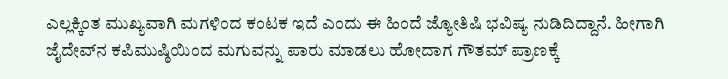ಎಲ್ಲಕ್ಕಿಂತ ಮುಖ್ಯವಾಗಿ ಮಗಳಿಂದ ಕಂಟಕ ಇದೆ ಎಂದು ಈ ಹಿಂದೆ ಜ್ಯೋತಿಷಿ ಭವಿಷ್ಯ ನುಡಿದಿದ್ದಾನೆ. ಹೀಗಾಗಿ ಜೈದೇವ್‌ನ ಕಪಿಮುಷ್ಠಿಯಿಂದ ಮಗುವನ್ನು ಪಾರು ಮಾಡಲು ಹೋದಾಗ ಗೌತಮ್ ಪ್ರಾಣಕ್ಕೆ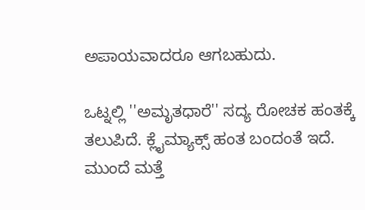ಅಪಾಯವಾದರೂ ಆಗಬಹುದು.

ಒಟ್ನಲ್ಲಿ ''ಅಮೃತಧಾರೆ'' ಸದ್ಯ ರೋಚಕ ಹಂತಕ್ಕೆ ತಲುಪಿದೆ. ಕ್ಲೈಮ್ಯಾಕ್ಸ್ ಹಂತ ಬಂದಂತೆ ಇದೆ. ಮುಂದೆ ಮತ್ತೆ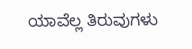ಯಾವೆಲ್ಲ ತಿರುವುಗಳು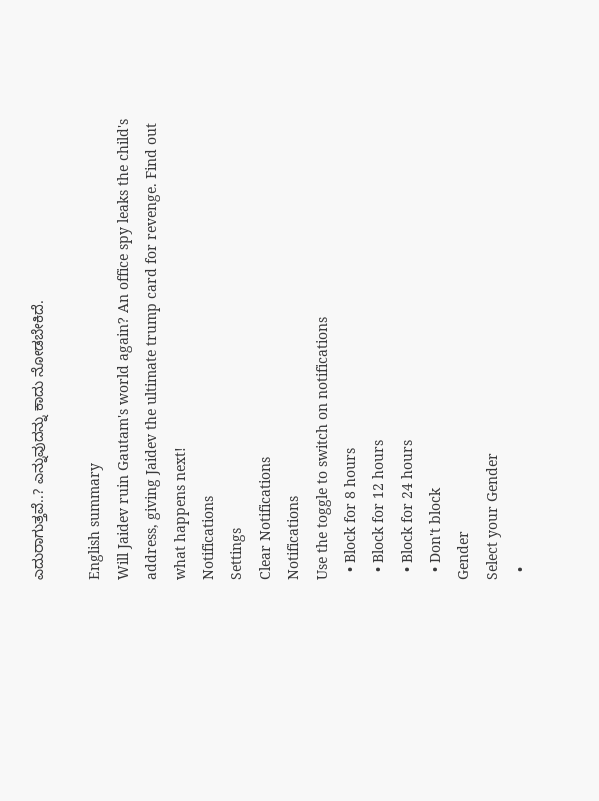ಎದುರಾಗುತ್ತವೆ..? ಎನ್ನುವುದನ್ನು ಕಾದು ನೋಡಬೇಕಿದೆ.

English summary
Will Jaidev ruin Gautam's world again? An office spy leaks the child's address, giving Jaidev the ultimate trump card for revenge. Find out what happens next!
Notifications
Settings
Clear Notifications
Notifications
Use the toggle to switch on notifications
  • Block for 8 hours
  • Block for 12 hours
  • Block for 24 hours
  • Don't block
Gender
Select your Gender
  •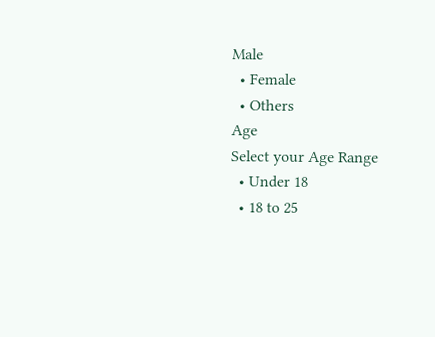Male
  • Female
  • Others
Age
Select your Age Range
  • Under 18
  • 18 to 25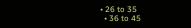• 26 to 35
  • 36 to 45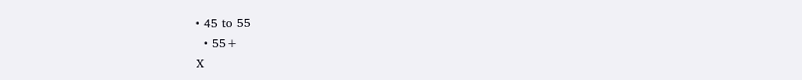• 45 to 55
  • 55+
X